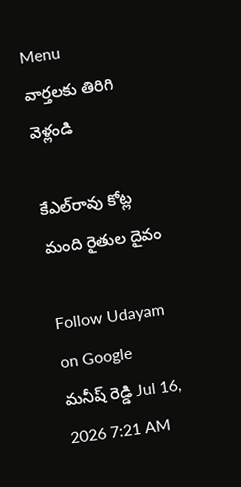Menu
వార్తలకు తిరిగి వెళ్లండి

కేఎల్‌రావు కోట్ల మంది రైతుల దైవం

Follow Udayam on Google
మనీష్ రెడ్డి Jul 16, 2026 7:21 AM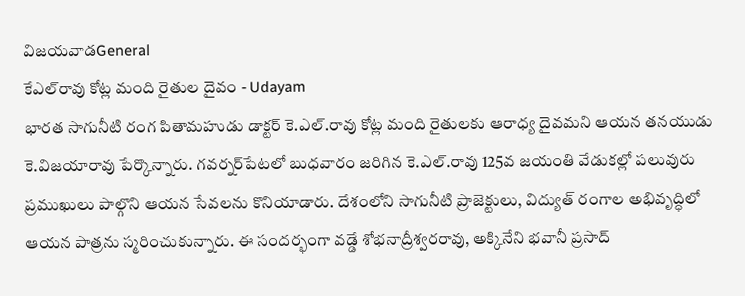విజయవాడGeneral
కేఎల్‌రావు కోట్ల మంది రైతుల దైవం - Udayam
భారత సాగునీటి రంగ పితామహుడు డాక్టర్‌ కె.ఎల్‌.రావు కోట్ల మంది రైతులకు ఆరాధ్య దైవమని ఆయన తనయుడు కె.విజయారావు పేర్కొన్నారు. గవర్నర్‌పేటలో బుధవారం జరిగిన కె.ఎల్‌.రావు 125వ జయంతి వేడుకల్లో పలువురు ప్రముఖులు పాల్గొని ఆయన సేవలను కొనియాడారు. దేశంలోని సాగునీటి ప్రాజెక్టులు, విద్యుత్ రంగాల అభివృద్ధిలో ఆయన పాత్రను స్మరించుకున్నారు. ఈ సందర్భంగా వడ్డే శోభనాద్రీశ్వరరావు, అక్కినేని భవానీ ప్రసాద్‌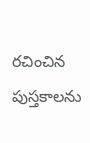రచించిన పుస్తకాలను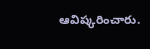ఆవిష్కరించారు.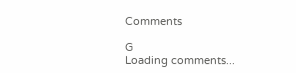Comments

G
Loading comments...